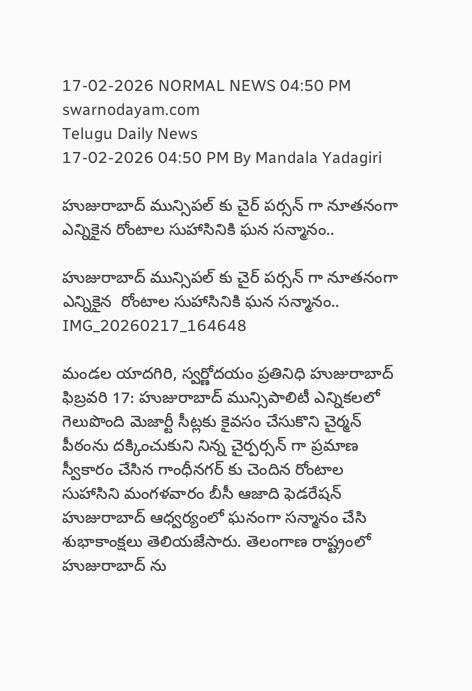17-02-2026 NORMAL NEWS 04:50 PM
swarnodayam.com
Telugu Daily News
17-02-2026 04:50 PM By Mandala Yadagiri

హుజురాబాద్ మున్సిపల్ కు చైర్ పర్సన్ గా నూతనంగా ఎన్నికైన రోంటాల సుహాసినికి ఘన సన్మానం..

హుజురాబాద్ మున్సిపల్ కు చైర్ పర్సన్ గా నూతనంగా ఎన్నికైన  రోంటాల సుహాసినికి ఘన సన్మానం..
IMG_20260217_164648

మండల యాదగిరి, స్వర్ణోదయం ప్రతినిధి హుజురాబాద్ ఫిబ్రవరి 17: హుజురాబాద్ మున్సిపాలిటీ ఎన్నికలలో గెలుపొంది మెజార్టీ సీట్లకు కైవసం చేసుకొని చైర్మన్ పీఠంను దక్కించుకుని నిన్న చైర్పర్సన్ గా ప్రమాణ స్వీకారం చేసిన గాంధీనగర్ కు చెందిన రోంటాల సుహాసిని మంగళవారం బీసీ ఆజాది ఫెడరేషన్ హుజురాబాద్ ఆధ్వర్యంలో ఘనంగా సన్మానం చేసి శుభాకాంక్షలు తెలియజేసారు. తెలంగాణ రాష్ట్రంలో హుజురాబాద్ ను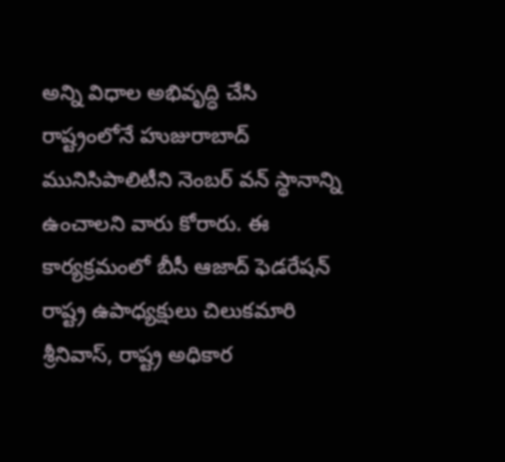అన్ని విధాల అభివృద్ధి చేసి రాష్ట్రంలోనే హుజురాబాద్ మునిసిపాలిటీని నెంబర్ వన్ స్థానాన్ని ఉంచాలని వారు కోరారు. ఈ కార్యక్రమంలో బీసీ ఆజాద్ ఫెడరేషన్ రాష్ట్ర ఉపాధ్యక్షులు చిలుకమారి శ్రీనివాస్, రాష్ట్ర అధికార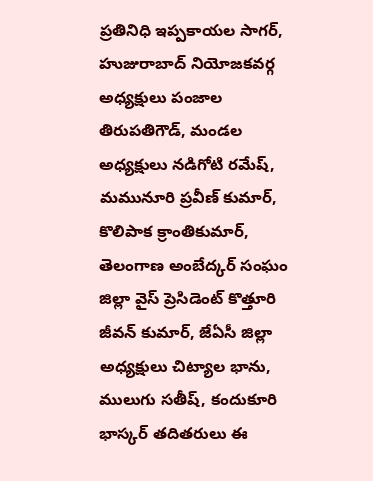ప్రతినిధి ఇప్పకాయల సాగర్, హుజురాబాద్ నియోజకవర్గ అధ్యక్షులు పంజాల తిరుపతిగౌడ్, మండల అధ్యక్షులు నడిగోటి రమేష్, మమునూరి ప్రవీణ్ కుమార్, కొలిపాక క్రాంతికుమార్, తెలంగాణ అంబేద్కర్ సంఘం జిల్లా వైస్ ప్రెసిడెంట్ కొత్తూరి జీవన్ కుమార్, జేఏసీ జిల్లా అధ్యక్షులు చిట్యాల భాను, ములుగు సతీష్, కందుకూరి భాస్కర్ తదితరులు ఈ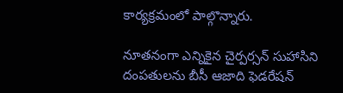కార్యక్రమంలో పాల్గొన్నారు.

నూతనంగా ఎన్నికైన చైర్పర్సన్ సుహాసిని దంపతులను బీసీ ఆజాది ఫెడరేషన్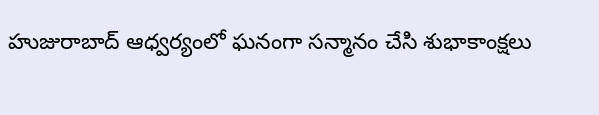హుజురాబాద్ ఆధ్వర్యంలో ఘనంగా సన్మానం చేసి శుభాకాంక్షలు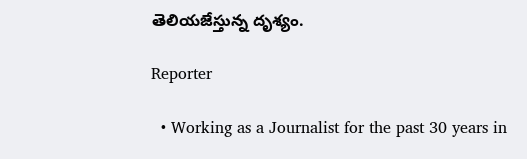తెలియజేస్తున్న దృశ్యం.

Reporter

  • Working as a Journalist for the past 30 years in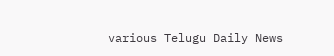various Telugu Daily News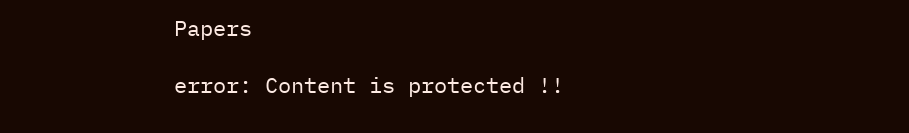Papers

error: Content is protected !!